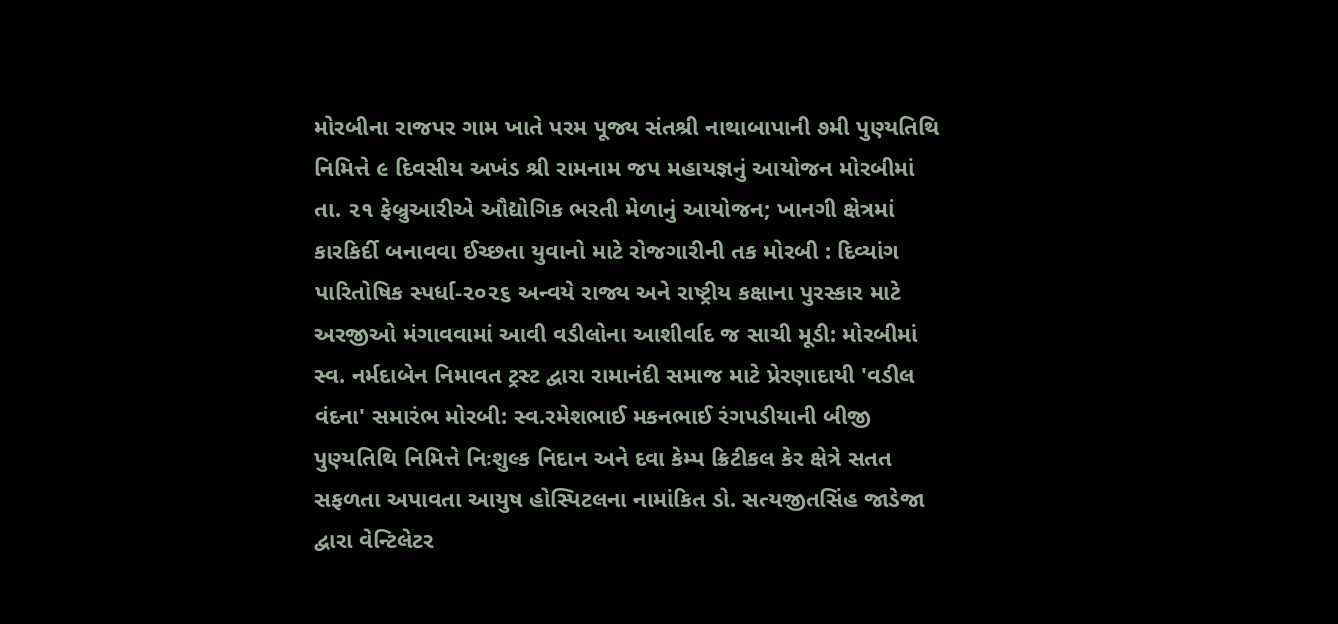મોરબીના રાજપર ગામ ખાતે પરમ પૂજ્ય સંતશ્રી નાથાબાપાની ૭મી પુણ્યતિથિ નિમિત્તે ૯ દિવસીય અખંડ શ્રી રામનામ જપ મહાયજ્ઞનું આયોજન મોરબીમાં તા. ૨૧ ફેબ્રુઆરીએ ઔદ્યોગિક ભરતી મેળાનું આયોજન; ખાનગી ક્ષેત્રમાં કારકિર્દી બનાવવા ઈચ્છતા યુવાનો માટે રોજગારીની તક મોરબી : દિવ્યાંગ પારિતોષિક સ્પર્ધા-૨૦૨૬ અન્વયે રાજ્ય અને રાષ્ટ્રીય કક્ષાના પુરસ્કાર માટે અરજીઓ મંગાવવામાં આવી વડીલોના આશીર્વાદ જ સાચી મૂડી: મોરબીમાં સ્વ. નર્મદાબેન નિમાવત ટ્રસ્ટ દ્વારા રામાનંદી સમાજ માટે પ્રેરણાદાયી 'વડીલ વંદના' સમારંભ મોરબી: સ્વ.રમેશભાઈ મકનભાઈ રંગપડીયાની બીજી પુણ્યતિથિ નિમિત્તે નિઃશુલ્ક નિદાન અને દવા કેમ્પ ક્રિટીકલ કેર ક્ષેત્રે સતત સફળતા અપાવતા આયુષ હોસ્પિટલના નામાંકિત ડો. સત્યજીતસિંહ જાડેજા દ્વારા વેન્ટિલેટર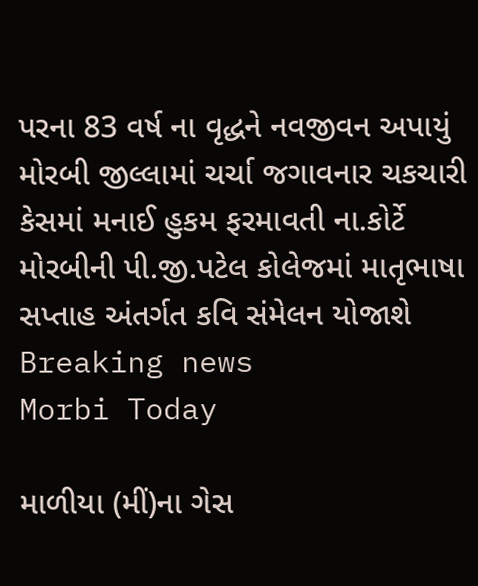પરના 83 વર્ષ ના વૃદ્ધને નવજીવન અપાયું મોરબી જીલ્લામાં ચર્ચા જગાવનાર ચકચારી કેસમાં મનાઈ હુકમ ફરમાવતી ના.કોર્ટે મોરબીની પી.જી.પટેલ કોલેજમાં માતૃભાષા સપ્તાહ અંતર્ગત કવિ સંમેલન યોજાશે
Breaking news
Morbi Today

માળીયા (મીં)ના ગેસ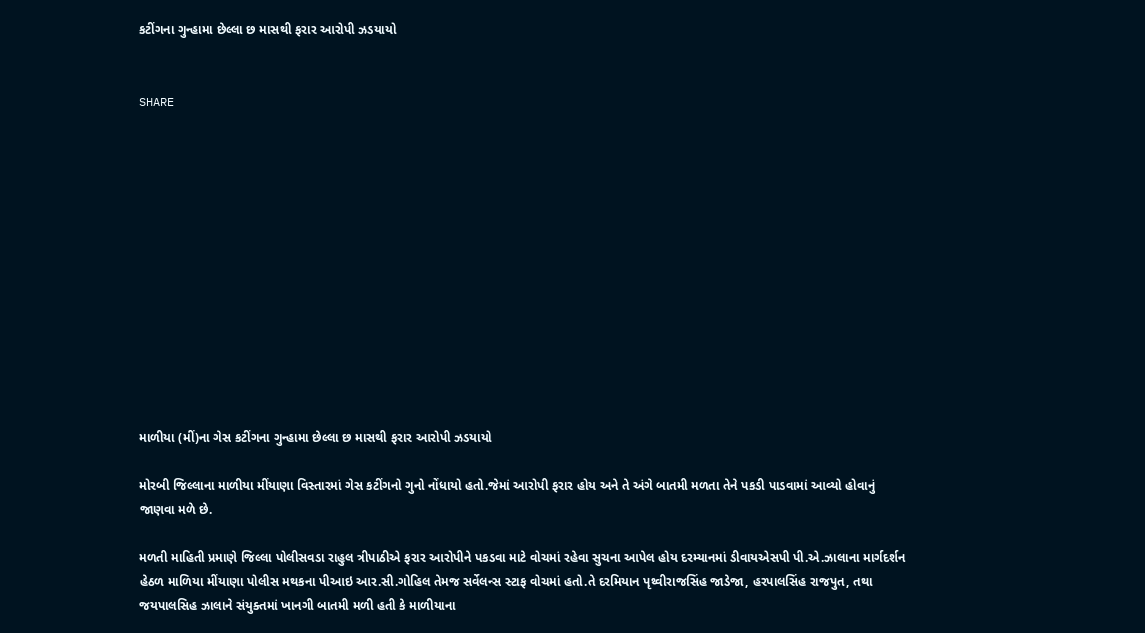કટીંગના ગુન્હામા છેલ્લા છ માસથી ફરાર આરોપી ઝડયાયો


SHARE













માળીયા (મીં)ના ગેસ કટીંગના ગુન્હામા છેલ્લા છ માસથી ફરાર આરોપી ઝડયાયો

મોરબી જિલ્લાના માળીયા મીંયાણા વિસ્તારમાં ગેસ કટીંગનો ગુનો નોંધાયો હતો.જેમાં આરોપી ફરાર હોય અને તે અંગે બાતમી મળતા તેને પકડી પાડવામાં આવ્યો હોવાનું જાણવા મળે છે.

મળતી માહિતી પ્રમાણે જિલ્લા પોલીસવડા રાહુલ ત્રીપાઠીએ ફરાર આરોપીને પકડવા માટે વોચમાં રહેવા સુચના આપેલ હોય દરમ્યાનમાં ડીવાયએસપી પી.એ.ઝાલાના માર્ગદર્શન હેઠળ માળિયા મીંયાણા પોલીસ મથકના પીઆઇ આર.સી.ગોહિલ તેમજ સર્વેલન્સ સ્ટાફ વોચમાં હતો.તે દરમિયાન પૃથ્વીરાજસિંહ જાડેજા, હરપાલસિંહ રાજપુત, તથા જયપાલસિહ ઝાલાને સંયુક્તમાં ખાનગી બાતમી મળી હતી કે માળીયાના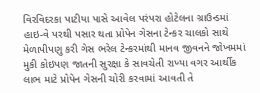વિરવિદરકા પાટીયા પાસે આવેલ પરંપરા હોટેલના ગ્રાઉન્ડમાં હાઇ-વે પરથી પસાર થતા પ્રોપેન ગેસના ટેન્કર ચાલકો સાથે મેળાપીપણુ કરી ગેસ ભરેલ ટેન્કરમાંથી માનવ જીવનને જોખમમાં મુકી કોઇપણ જાતની સુરક્ષા કે સાવચેતી રાખ્યા વગર આર્થીક લાભ માટે પ્રોપેન ગેસની ચોરી કરવામાં આવતી તે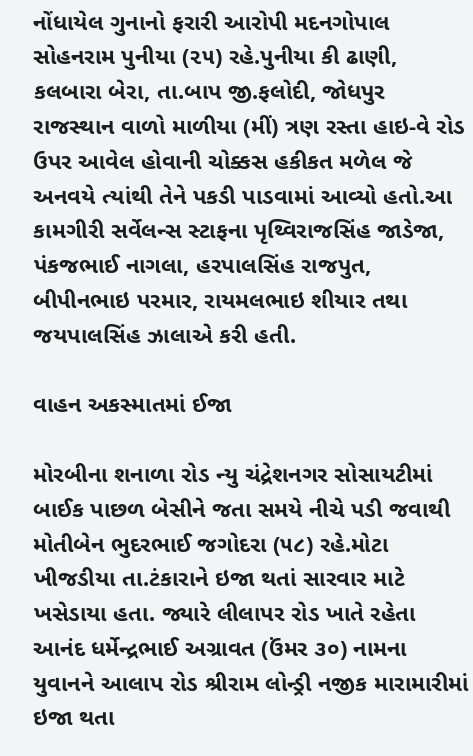નોંધાયેલ ગુનાનો ફરારી આરોપી મદનગોપાલ સોહનરામ પુનીયા (૨૫) રહે.પુનીયા કી ઢાણી, કલબારા બેરા, તા.બાપ જી.ફલોદી, જોધપુર રાજસ્થાન વાળો માળીયા (મીં) ત્રણ રસ્તા હાઇ-વે રોડ ઉપર આવેલ હોવાની ચોક્કસ હકીકત મળેલ જે અનવયે ત્યાંથી તેને પકડી પાડવામાં આવ્યો હતો.આ કામગીરી સર્વેલન્સ સ્ટાફના પૃથ્વિરાજસિંહ જાડેજા, પંકજભાઈ નાગલા, હરપાલસિંહ રાજપુત, બીપીનભાઇ પરમાર, રાયમલભાઇ શીયાર તથા જયપાલસિંહ ઝાલાએ કરી હતી.

વાહન અકસ્માતમાં ઈજા

મોરબીના શનાળા રોડ ન્યુ ચંદ્રેશનગર સોસાયટીમાં બાઈક પાછળ બેસીને જતા સમયે નીચે પડી જવાથી મોતીબેન ભુદરભાઈ જગોદરા (૫૮) રહે.મોટા ખીજડીયા તા.ટંકારાને ઇજા થતાં સારવાર માટે ખસેડાયા હતા. જ્યારે લીલાપર રોડ ખાતે રહેતા આનંદ ધર્મેન્દ્રભાઈ અગ્રાવત (ઉંમર ૩૦) નામના યુવાનને આલાપ રોડ શ્રીરામ લોન્ડ્રી નજીક મારામારીમાં ઇજા થતા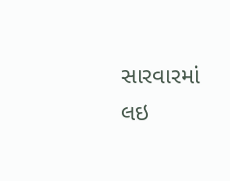સારવારમાં લઇ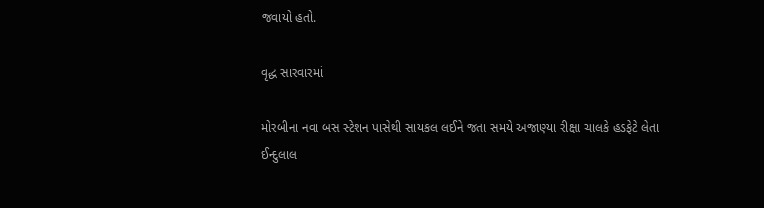જવાયો હતો.

વૃદ્ધ સારવારમાં

મોરબીના નવા બસ સ્ટેશન પાસેથી સાયકલ લઈને જતા સમયે અજાણ્યા રીક્ષા ચાલકે હડફેટે લેતા ઈન્દુલાલ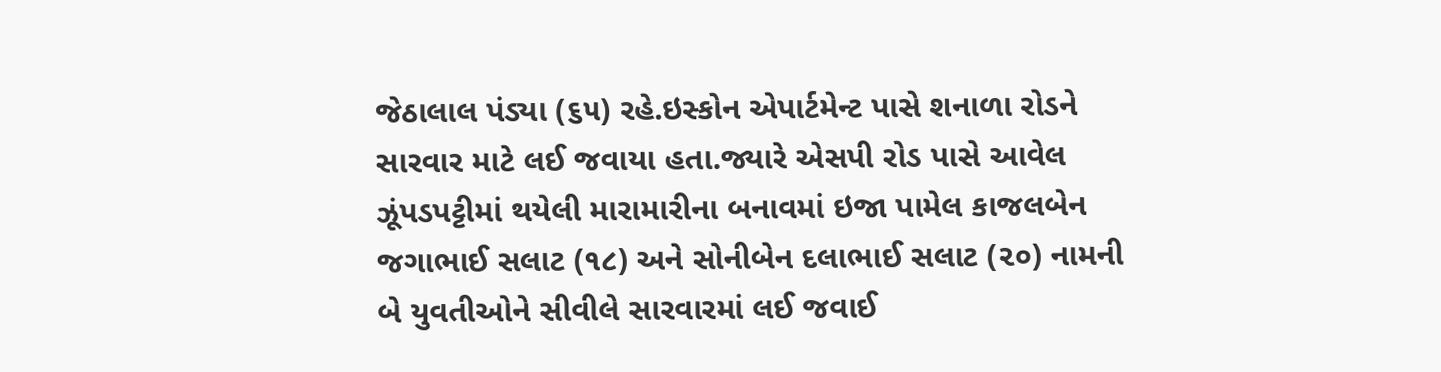જેઠાલાલ પંડ્યા (૬૫) રહે.ઇસ્કોન એપાર્ટમેન્ટ પાસે શનાળા રોડને સારવાર માટે લઈ જવાયા હતા.જ્યારે એસપી રોડ પાસે આવેલ ઝૂંપડપટ્ટીમાં થયેલી મારામારીના બનાવમાં ઇજા પામેલ કાજલબેન જગાભાઈ સલાટ (૧૮) અને સોનીબેન દલાભાઈ સલાટ (૨૦) નામની બે યુવતીઓને સીવીલે સારવારમાં લઈ જવાઈ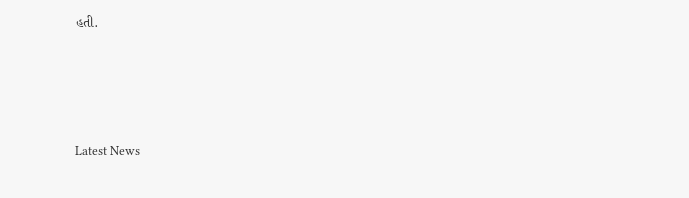હતી.








Latest News